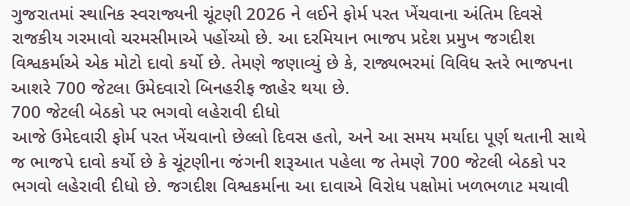ગુજરાતમાં સ્થાનિક સ્વરાજ્યની ચૂંટણી 2026 ને લઈને ફોર્મ પરત ખેંચવાના અંતિમ દિવસે રાજકીય ગરમાવો ચરમસીમાએ પહોંચ્યો છે. આ દરમિયાન ભાજપ પ્રદેશ પ્રમુખ જગદીશ વિશ્વકર્માએ એક મોટો દાવો કર્યો છે. તેમણે જણાવ્યું છે કે, રાજ્યભરમાં વિવિધ સ્તરે ભાજપના આશરે 700 જેટલા ઉમેદવારો બિનહરીફ જાહેર થયા છે.
700 જેટલી બેઠકો પર ભગવો લહેરાવી દીધો
આજે ઉમેદવારી ફોર્મ પરત ખેંચવાનો છેલ્લો દિવસ હતો, અને આ સમય મર્યાદા પૂર્ણ થતાની સાથે જ ભાજપે દાવો કર્યો છે કે ચૂંટણીના જંગની શરૂઆત પહેલા જ તેમણે 700 જેટલી બેઠકો પર ભગવો લહેરાવી દીધો છે. જગદીશ વિશ્વકર્માના આ દાવાએ વિરોધ પક્ષોમાં ખળભળાટ મચાવી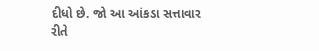દીધો છે. જો આ આંકડા સત્તાવાર રીતે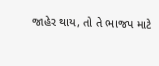જાહેર થાય, તો તે ભાજપ માટે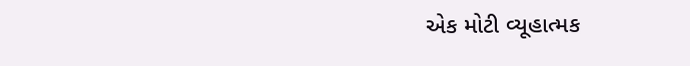એક મોટી વ્યૂહાત્મક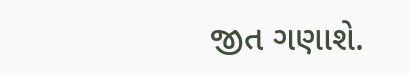જીત ગણાશે.